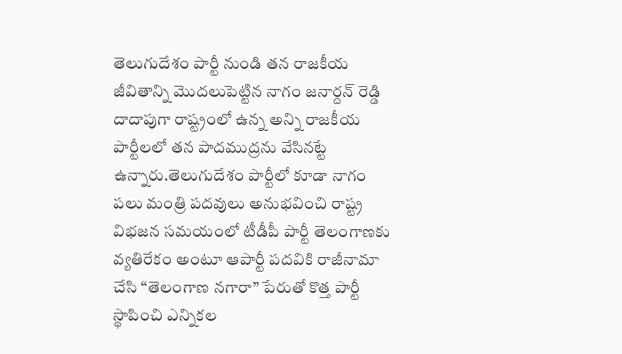తెలుగుదేశం పార్టీ నుండి తన రాజకీయ జీవితాన్ని మొదలుపెట్టిన నాగం జనార్దన్ రెడ్డి దాదాపుగా రాష్ట్రంలో ఉన్న అన్ని రాజకీయ పార్టీలలో తన పాదముద్రను వేసినట్టే ఉన్నారు.తెలుగుదేశం పార్టీలో కూడా నాగం పలు మంత్రి పదవులు అనుభవించి రాష్ట్ర విభజన సమయంలో టీడీపీ పార్టీ తెలంగాణకు వ్యతిరేకం అంటూ ఆపార్టీ పదవికి రాజీనామా చేసి “తెలంగాణ నగారా” పేరుతో కొత్త పార్టీ స్థాపించి ఎన్నికల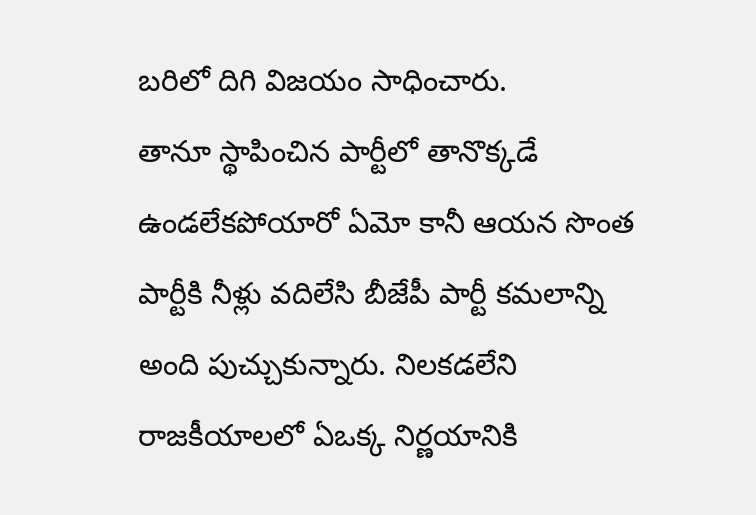బరిలో దిగి విజయం సాధించారు.
తానూ స్థాపించిన పార్టీలో తానొక్కడే ఉండలేకపోయారో ఏమో కానీ ఆయన సొంత పార్టీకి నీళ్లు వదిలేసి బీజేపీ పార్టీ కమలాన్ని అంది పుచ్చుకున్నారు. నిలకడలేని రాజకీయాలలో ఏఒక్క నిర్ణయానికి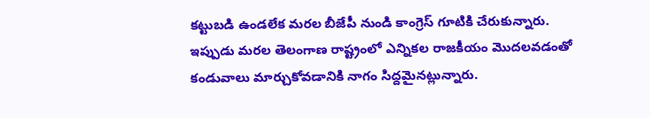కట్టుబడి ఉండలేక మరల బీజేపీ నుండి కాంగ్రెస్ గూటికి చేరుకున్నారు. ఇప్పుడు మరల తెలంగాణ రాష్ట్రంలో ఎన్నికల రాజకీయం మొదలవడంతో కండువాలు మార్చుకోవడానికి నాగం సిద్దమైనట్లున్నారు.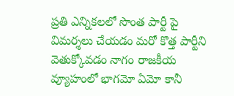ప్రతి ఎన్నికలలో సొంత పార్టీ పై విమర్శలు చేయడం మరో కొత్త పార్టీని వెతుక్కోవడం నాగం రాజకీయ వ్యూహంలో భాగమో ఏమో కానీ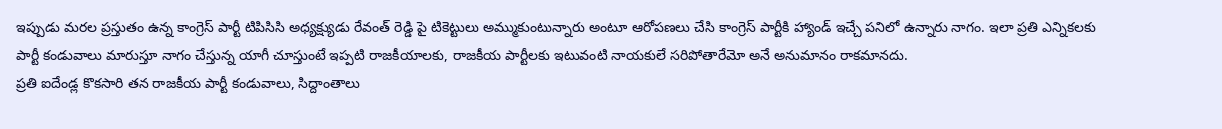ఇప్పుడు మరల ప్రస్తుతం ఉన్న కాంగ్రెస్ పార్టీ టిపిసిసి అధ్యక్ష్యుడు రేవంత్ రెడ్డి పై టికెట్టులు అమ్ముకుంటున్నారు అంటూ ఆరోపణలు చేసి కాంగ్రెస్ పార్టీకి హ్యాండ్ ఇచ్చే పనిలో ఉన్నారు నాగం. ఇలా ప్రతి ఎన్నికలకు పార్టీ కండువాలు మారుస్తూ నాగం చేస్తున్న యాగీ చూస్తుంటే ఇప్పటి రాజకీయాలకు, రాజకీయ పార్టీలకు ఇటువంటి నాయకులే సరిపోతారేమో అనే అనుమానం రాకమానదు.
ప్రతి ఐదేండ్ల కొకసారి తన రాజకీయ పార్టీ కండువాలు, సిద్దాంతాలు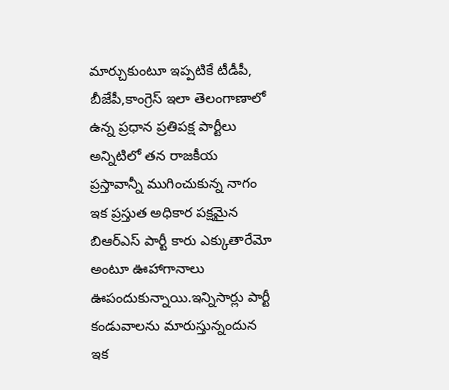మార్చుకుంటూ ఇప్పటికే టీడీపీ, బీజేపీ,కాంగ్రెస్ ఇలా తెలంగాణాలో ఉన్న ప్రధాన ప్రతిపక్ష పార్టీలు అన్నిటిలో తన రాజకీయ ప్రస్తావాన్నీ ముగించుకున్న నాగం ఇక ప్రస్తుత అధికార పక్షమైన బిఆర్ఎస్ పార్టీ కారు ఎక్కుతారేమో అంటూ ఊహాగానాలు ఊపందుకున్నాయి.ఇన్నిసార్లు పార్టీ కండువాలను మారుస్తున్నందున ఇక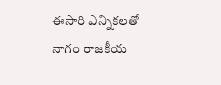ఈసారి ఎన్నికలతో నాగం రాజకీయ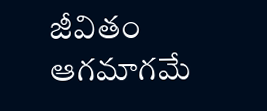జీవితం ఆగమాగమే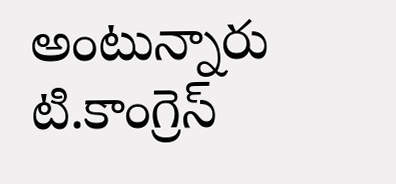అంటున్నారు టి.కాంగ్రెస్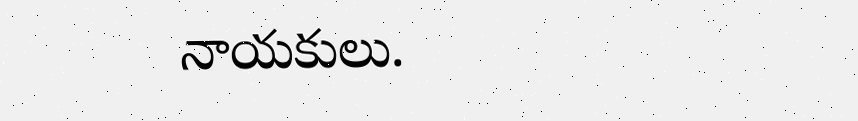నాయకులు.